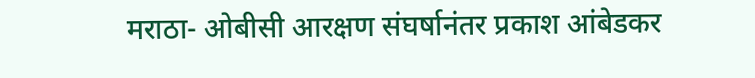मराठा- ओबीसी आरक्षण संघर्षानंतर प्रकाश आंबेडकर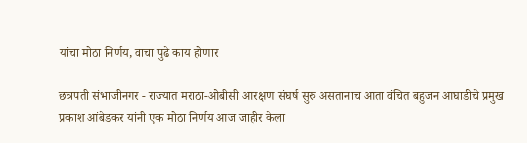यांचा मोठा निर्णय, वाचा पुढे काय होणार

छत्रपती संभाजीनगर - राज्यात मराठा-ओबीसी आरक्षण संघर्ष सुरु असतानाच आता वंचित बहुजन आघाडीचे प्रमुख प्रकाश आंबेडकर यांनी एक मोठा निर्णय आज जाहीर केला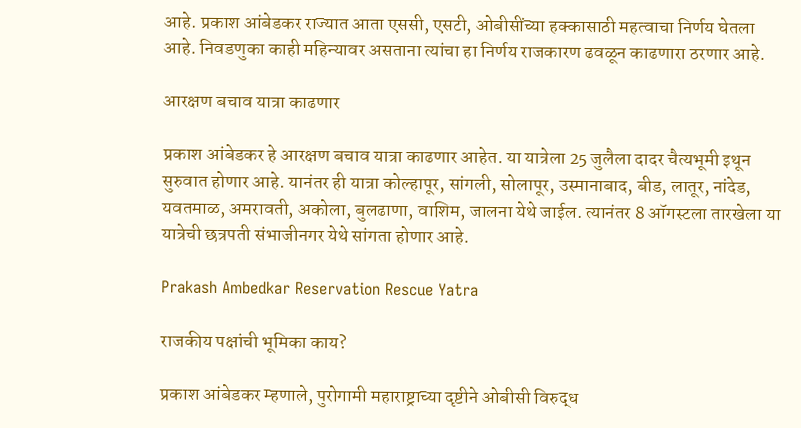आहे. प्रकाश आंबेडकर राज्यात आता एससी, एसटी, ओबीसींच्या हक्कासाठी महत्वाचा निर्णय घेतला आहे. निवडणुका काही महिन्यावर असताना त्यांचा हा निर्णय राजकारण ढवळून काढणारा ठरणार आहे.

आरक्षण बचाव यात्रा काढणार

प्रकाश आंबेडकर हे आरक्षण बचाव यात्रा काढणार आहेत. या यात्रेला 25 जुलैला दादर चैत्यभूमी इथून सुरुवात होणार आहे. यानंतर ही यात्रा कोल्हापूर, सांगली, सोलापूर, उस्मानाबाद, बीड, लातूर, नांदेड, यवतमाळ, अमरावती, अकोला, बुलढाणा, वाशिम, जालना येथे जाईल. त्यानंतर 8 ऑगस्टला तारखेला या यात्रेची छत्रपती संभाजीनगर येथे सांगता होणार आहे.

Prakash Ambedkar Reservation Rescue Yatra

राजकीय पक्षांची भूमिका काय?

प्रकाश आंबेडकर म्हणाले, पुरोगामी महाराष्ट्राच्या दृष्टीने ओबीसी विरुद्ध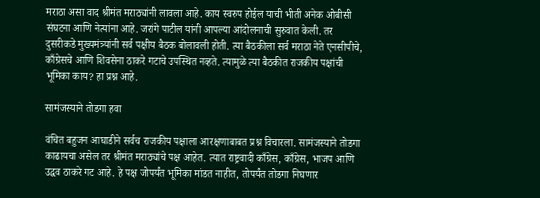मराठा असा वाद श्रीमंत मराठ्यांनी लावला आहे. काय स्वरुप होईल याची भीती अनेक ओबीसी संघटना आणि नेत्यांना आहे. जरांगे पाटील यांनी आपल्या आंदोलनाची सुरुवात केली. तर दुसरीकडे मुख्यमंत्र्यांनी सर्व पक्षीय बैठक बोलावली होती. त्या बैठकीला सर्व मराठा नेते एनसीपीचे, काँग्रेसचे आणि शिवसेना ठाकरे गटाचे उपस्थित नव्हते. त्यामुळे त्या बैठकीत राजकीय पक्षांची भूमिका काय? हा प्रश्न आहे.

सामंजस्याने तोडगा हवा

वंचित बहुजन आघाडीने सर्वच राजकीय पक्षाला आरक्षणाबाबत प्रश्न विचारला. सामंजस्याने तोडगा काढायचा असेल तर श्रीमंत मराठ्यांचे पक्ष आहेत. त्यात राष्ट्रवादी काँग्रेस, काँग्रेस, भाजप आणि उद्धव ठाकरे गट आहे. हे पक्ष जोपर्यंत भूमिका मांडत नाहीत, तोपर्यंत तोडगा निघणार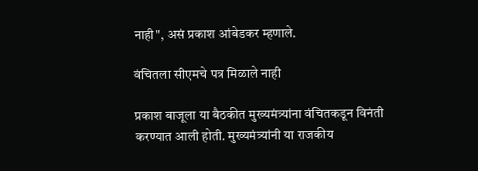नाही", असं प्रकाश आंबेडकर म्हणाले.

वंचितला सीएमचे पत्र मिळाले नाही

प्रकाश बाजूला या बैठकीत मुख्यमंत्र्यांना वंचितकडून विनंती करण्यात आली होती. मुख्यमंत्र्यांनी या राजकीय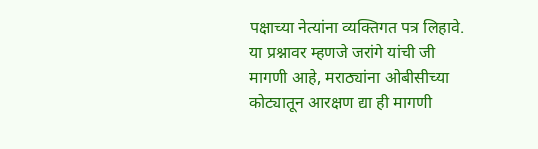पक्षाच्या नेत्यांना व्यक्तिगत पत्र लिहावे. या प्रश्नावर म्हणजे जरांगे यांची जी मागणी आहे, मराठ्यांना ओबीसीच्या कोट्यातून आरक्षण द्या ही मागणी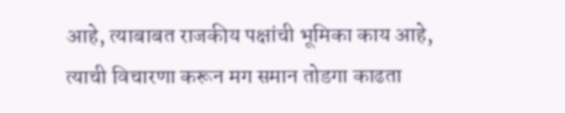आहे, त्याबाबत राजकीय पक्षांची भूमिका काय आहे, त्याची विचारणा करून मग समान तोडगा काढता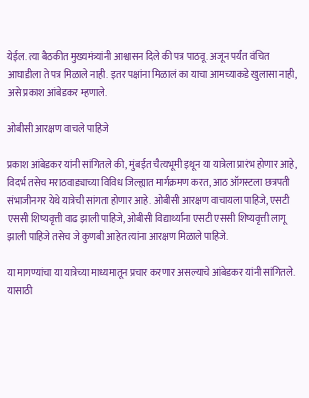येईल. त्या बैठकीत मुख्यमंत्र्यांनी आश्वासन दिले की पत्र पाठवू. अजून पर्यंत वंचित आघाडीला ते पत्र मिळाले नाही. इतर पक्षांना मिळालं का याचा आमच्याकडे खुलासा नाही, असे प्रकाश आंबेडकर म्हणाले.

ओबीसी आरक्षण वाचले पाहिजे

प्रकाश आंबेडकर यांनी सांगितले की, मुंबईत चैत्यभूमी इथून या यात्रेला प्रारंभ होणार आहे, विदर्भ तसेच मराठवाड्याच्या विविध जिल्ह्यात मार्गक्रमण करत, आठ ऑगस्टला छत्रपती संभाजीनगर येथे यात्रेची सांगता होणार आहे. ओबीसी आरक्षण वाचायला पाहिजे, एसटी एससी शिष्यवृत्ती वाढ झाली पाहिजे, ओबीसी विद्यार्थ्यांना एसटी एससी शिष्यवृत्ती लागू झाली पाहिजे तसेच जे कुणबी आहेत त्यांना आरक्षण मिळाले पाहिजे.

या मागण्यांचा या यात्रेच्या माध्यमातून प्रचार करणार असल्याचे आंबेडकर यांनी सांगितले. यासाठी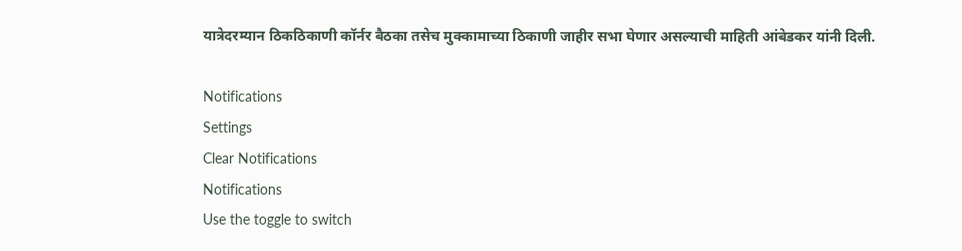यात्रेदरम्यान ठिकठिकाणी कॉर्नर बैठका तसेच मुक्कामाच्या ठिकाणी जाहीर सभा घेणार असल्याची माहिती आंबेडकर यांनी दिली.

Notifications
Settings
Clear Notifications
Notifications
Use the toggle to switch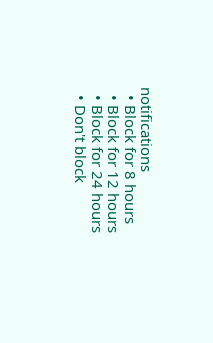notifications
  • Block for 8 hours
  • Block for 12 hours
  • Block for 24 hours
  • Don't block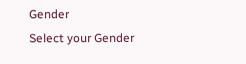Gender
Select your Gender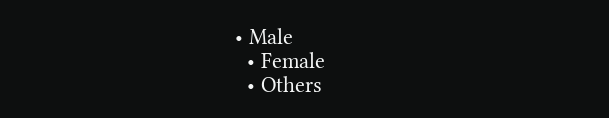• Male
  • Female
  • Others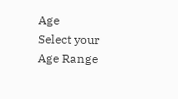Age
Select your Age Range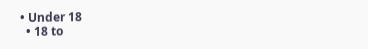• Under 18
  • 18 to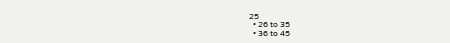25
  • 26 to 35
  • 36 to 45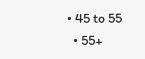• 45 to 55
  • 55+